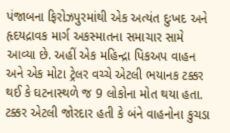પંજાબના ફિરોઝપુરમાંથી એક અત્યંત દુઃખદ અને હૃદયદ્રાવક માર્ગ અકસ્માતના સમાચાર સામે આવ્યા છે. અહીં એક મહિન્દ્રા પિકઅપ વાહન અને એક મોટા ટ્રેલર વચ્ચે એટલી ભયાનક ટક્કર થઈ કે ઘટનાસ્થળે જ 9 લોકોના મોત થયા હતા. ટક્કર એટલી જોરદાર હતી કે બંને વાહનોના કુચડા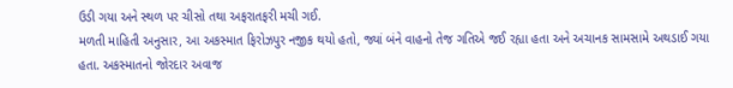ઉડી ગયા અને સ્થળ પર ચીસો તથા અફરાતફરી મચી ગઈ.
મળતી માહિતી અનુસાર, આ અકસ્માત ફિરોઝપુર નજીક થયો હતો, જ્યાં બંને વાહનો તેજ ગતિએ જઈ રહ્યા હતા અને અચાનક સામસામે અથડાઈ ગયા હતા. અકસ્માતનો જોરદાર અવાજ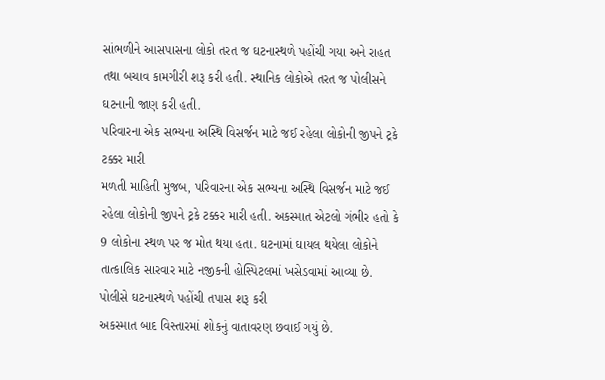સાંભળીને આસપાસના લોકો તરત જ ઘટનાસ્થળે પહોંચી ગયા અને રાહત તથા બચાવ કામગીરી શરૂ કરી હતી. સ્થાનિક લોકોએ તરત જ પોલીસને ઘટનાની જાણ કરી હતી.
પરિવારના એક સભ્યના અસ્થિ વિસર્જન માટે જઈ રહેલા લોકોની જીપને ટ્રકે ટક્કર મારી
મળતી માહિતી મુજબ, પરિવારના એક સભ્યના અસ્થિ વિસર્જન માટે જઈ રહેલા લોકોની જીપને ટ્રકે ટક્કર મારી હતી. અકસ્માત એટલો ગંભીર હતો કે 9 લોકોના સ્થળ પર જ મોત થયા હતા. ઘટનામાં ઘાયલ થયેલા લોકોને તાત્કાલિક સારવાર માટે નજીકની હોસ્પિટલમાં ખસેડવામાં આવ્યા છે.
પોલીસે ઘટનાસ્થળે પહોંચી તપાસ શરૂ કરી
અકસ્માત બાદ વિસ્તારમાં શોકનું વાતાવરણ છવાઈ ગયું છે.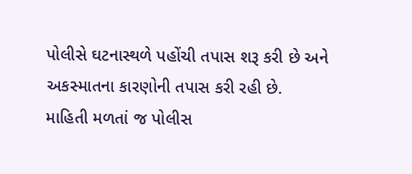પોલીસે ઘટનાસ્થળે પહોંચી તપાસ શરૂ કરી છે અને અકસ્માતના કારણોની તપાસ કરી રહી છે.
માહિતી મળતાં જ પોલીસ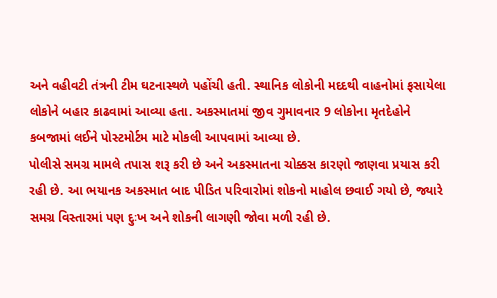અને વહીવટી તંત્રની ટીમ ઘટનાસ્થળે પહોંચી હતી. સ્થાનિક લોકોની મદદથી વાહનોમાં ફસાયેલા લોકોને બહાર કાઢવામાં આવ્યા હતા. અકસ્માતમાં જીવ ગુમાવનાર 9 લોકોના મૃતદેહોને કબજામાં લઈને પોસ્ટમોર્ટમ માટે મોકલી આપવામાં આવ્યા છે.
પોલીસે સમગ્ર મામલે તપાસ શરૂ કરી છે અને અકસ્માતના ચોક્કસ કારણો જાણવા પ્રયાસ કરી રહી છે. આ ભયાનક અકસ્માત બાદ પીડિત પરિવારોમાં શોકનો માહોલ છવાઈ ગયો છે, જ્યારે સમગ્ર વિસ્તારમાં પણ દુઃખ અને શોકની લાગણી જોવા મળી રહી છે.